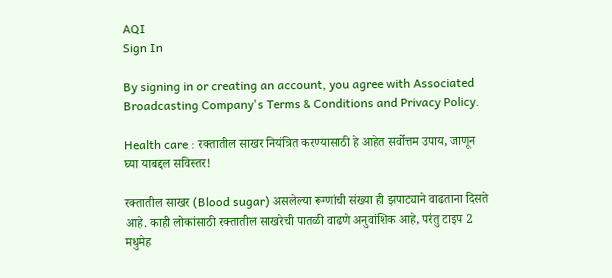AQI
Sign In

By signing in or creating an account, you agree with Associated Broadcasting Company's Terms & Conditions and Privacy Policy.

Health care : रक्तातील साखर नियंत्रित करण्यासाठी हे आहेत सर्वोत्तम उपाय, जाणून घ्या याबद्दल सविस्तर!

रक्तातील साखर (Blood sugar) असलेल्या रूग्णांची संख्या ही झपाट्याने वाढताना दिसते आहे. काही लोकांसाठी रक्तातील साखरेची पातळी वाढणे अनुवांशिक आहे, परंतु टाइप 2 मधुमेह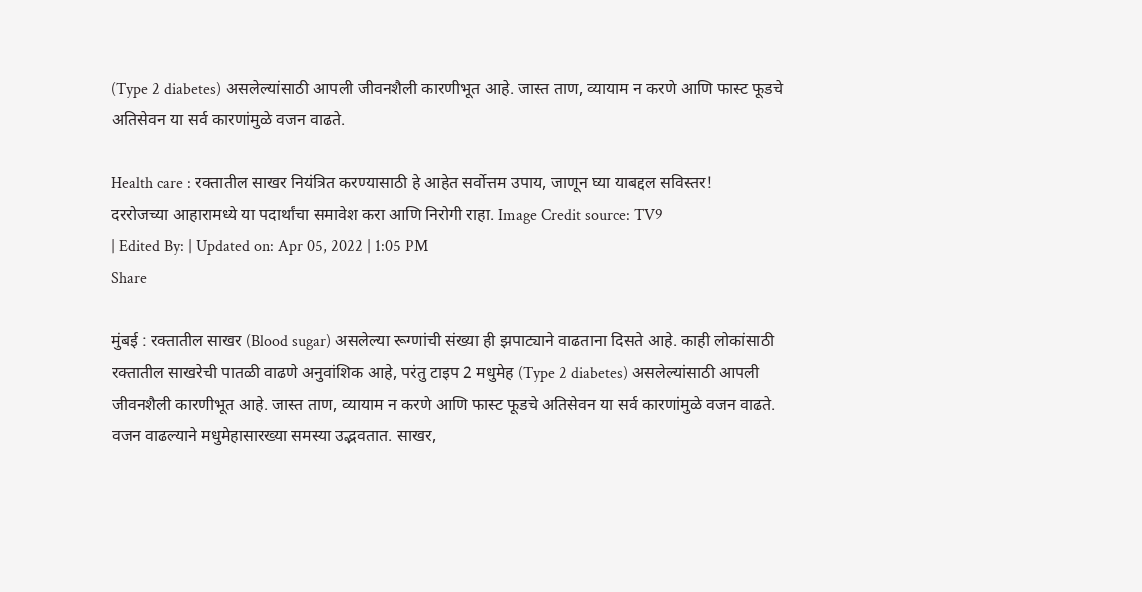(Type 2 diabetes) असलेल्यांसाठी आपली जीवनशैली कारणीभूत आहे. जास्त ताण, व्यायाम न करणे आणि फास्ट फूडचे अतिसेवन या सर्व कारणांमुळे वजन वाढते.

Health care : रक्तातील साखर नियंत्रित करण्यासाठी हे आहेत सर्वोत्तम उपाय, जाणून घ्या याबद्दल सविस्तर!
दररोजच्या आहारामध्ये या पदार्थांचा समावेश करा आणि निरोगी राहा. Image Credit source: TV9
| Edited By: | Updated on: Apr 05, 2022 | 1:05 PM
Share

मुंबई : रक्तातील साखर (Blood sugar) असलेल्या रूग्णांची संख्या ही झपाट्याने वाढताना दिसते आहे. काही लोकांसाठी रक्तातील साखरेची पातळी वाढणे अनुवांशिक आहे, परंतु टाइप 2 मधुमेह (Type 2 diabetes) असलेल्यांसाठी आपली जीवनशैली कारणीभूत आहे. जास्त ताण, व्यायाम न करणे आणि फास्ट फूडचे अतिसेवन या सर्व कारणांमुळे वजन वाढते. वजन वाढल्याने मधुमेहासारख्या समस्या उद्भवतात. साखर,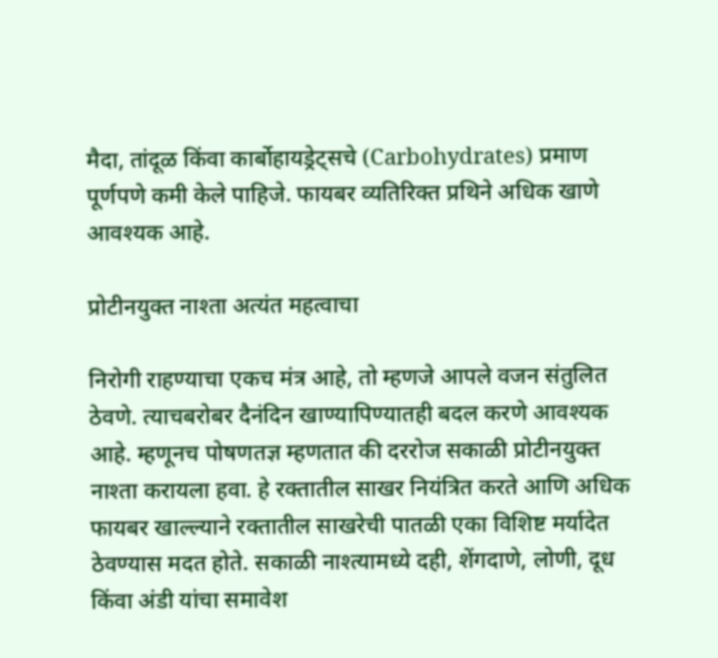मैदा, तांदूळ किंवा कार्बोहायड्रेट्सचे (Carbohydrates) प्रमाण पूर्णपणे कमी केले पाहिजे. फायबर व्यतिरिक्त प्रथिने अधिक खाणे आवश्यक आहे.

प्रोटीनयुक्त नाश्ता अत्यंत महत्वाचा

निरोगी राहण्याचा एकच मंत्र आहे, तो म्हणजे आपले वजन संतुलित ठेवणे. त्याचबरोबर दैनंदिन खाण्यापिण्यातही बदल करणे आवश्यक आहे. म्हणूनच पोषणतज्ञ म्हणतात की दररोज सकाळी प्रोटीनयुक्त नाश्ता करायला हवा. हे रक्तातील साखर नियंत्रित करते आणि अधिक फायबर खाल्ल्याने रक्तातील साखरेची पातळी एका विशिष्ट मर्यादेत ठेवण्यास मदत होते. सकाळी नाश्त्यामध्ये दही, शेंगदाणे, लोणी, दूध किंवा अंडी यांचा समावेश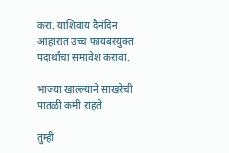करा. याशिवाय दैनंदिन आहारात उच्च फायबरयुक्त पदार्थांचा समावेश करावा.

भाज्या खाल्ल्याने साखरेची पातळी कमी राहते

तुम्ही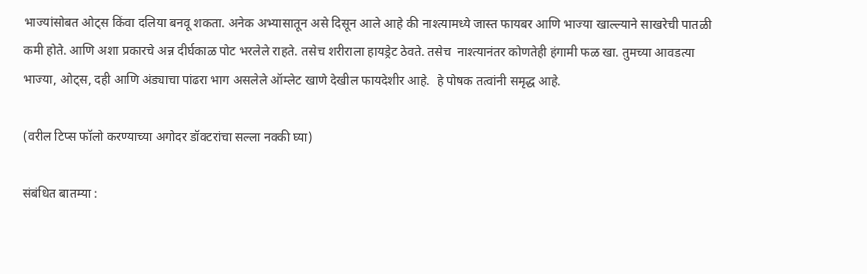भाज्यांसोबत ओट्स किंवा दलिया बनवू शकता. अनेक अभ्यासातून असे दिसून आले आहे की नाश्त्यामध्ये जास्त फायबर आणि भाज्या खाल्ल्याने साखरेची पातळी कमी होते. आणि अशा प्रकारचे अन्न दीर्घकाळ पोट भरलेले राहते. तसेच शरीराला हायड्रेट ठेवते. तसेच  नाश्त्यानंतर कोणतेही हंगामी फळ खा. तुमच्या आवडत्या भाज्या, ओट्स, दही आणि अंड्याचा पांढरा भाग असलेले ऑम्लेट खाणे देखील फायदेशीर आहे.  हे पोषक तत्वांनी समृद्ध आहे.

(वरील टिप्स फॉलो करण्याच्या अगोदर डॉक्टरांचा सल्ला नक्की घ्या)

संबंधित बातम्या :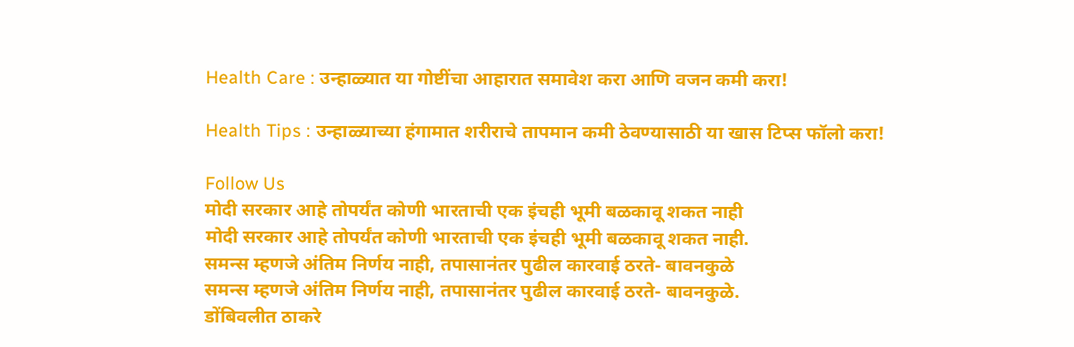Health Care : उन्हाळ्यात या गोष्टींचा आहारात समावेश करा आणि वजन कमी करा!

Health Tips : उन्हाळ्याच्या हंगामात शरीराचे तापमान कमी ठेवण्यासाठी या खास टिप्स फॉलो करा!

Follow Us
मोदी सरकार आहे तोपर्यंत कोणी भारताची एक इंचही भूमी बळकावू शकत नाही
मोदी सरकार आहे तोपर्यंत कोणी भारताची एक इंचही भूमी बळकावू शकत नाही.
समन्स म्हणजे अंतिम निर्णय नाही, तपासानंतर पुढील कारवाई ठरते- बावनकुळे
समन्स म्हणजे अंतिम निर्णय नाही, तपासानंतर पुढील कारवाई ठरते- बावनकुळे.
डोंबिवलीत ठाकरे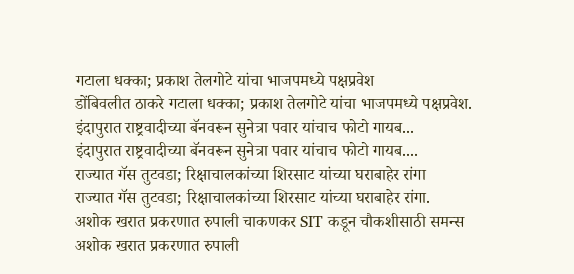गटाला धक्का; प्रकाश तेलगोटे यांचा भाजपमध्ये पक्षप्रवेश
डोंबिवलीत ठाकरे गटाला धक्का; प्रकाश तेलगोटे यांचा भाजपमध्ये पक्षप्रवेश.
इंदापुरात राष्ट्रवादीच्या बॅनवरून सुनेत्रा पवार यांचाच फोटो गायब...
इंदापुरात राष्ट्रवादीच्या बॅनवरून सुनेत्रा पवार यांचाच फोटो गायब....
राज्यात गॅस तुटवडा; रिक्षाचालकांच्या शिरसाट यांच्या घराबाहेर रांगा
राज्यात गॅस तुटवडा; रिक्षाचालकांच्या शिरसाट यांच्या घराबाहेर रांगा.
अशोक खरात प्रकरणात रुपाली चाकणकर SIT कडून चौकशीसाठी समन्स
अशोक खरात प्रकरणात रुपाली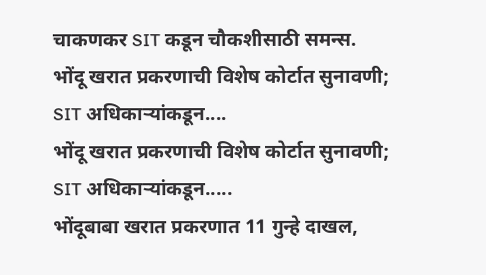चाकणकर SIT कडून चौकशीसाठी समन्स.
भोंदू खरात प्रकरणाची विशेष कोर्टात सुनावणी; SIT अधिकाऱ्यांकडून....
भोंदू खरात प्रकरणाची विशेष कोर्टात सुनावणी; SIT अधिकाऱ्यांकडून.....
भोंदूबाबा खरात प्रकरणात 11 गुन्हे दाखल,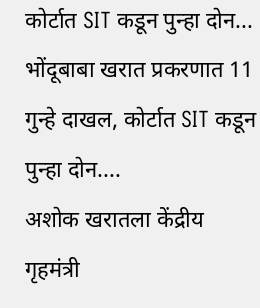कोर्टात SIT कडून पुन्हा दोन...
भोंदूबाबा खरात प्रकरणात 11 गुन्हे दाखल, कोर्टात SIT कडून पुन्हा दोन....
अशोक खरातला केंद्रीय गृहमंत्री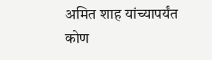अमित शाह यांच्यापर्यंत कोण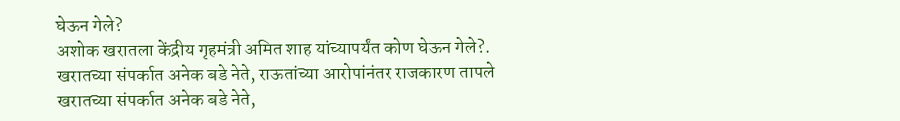घेऊन गेले?
अशोक खरातला केंद्रीय गृहमंत्री अमित शाह यांच्यापर्यंत कोण घेऊन गेले?.
खरातच्या संपर्कात अनेक बडे नेते, राऊतांच्या आरोपांनंतर राजकारण तापले
खरातच्या संपर्कात अनेक बडे नेते,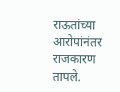राऊतांच्या आरोपांनंतर राजकारण तापले.